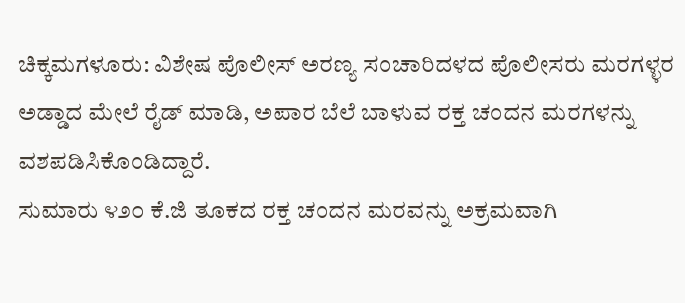ಚಿಕ್ಕಮಗಳೂರು: ವಿಶೇಷ ಪೊಲೀಸ್ ಅರಣ್ಯ ಸಂಚಾರಿದಳದ ಪೊಲೀಸರು ಮರಗಳ್ಳರ ಅಡ್ಡಾದ ಮೇಲೆ ರೈಡ್ ಮಾಡಿ, ಅಪಾರ ಬೆಲೆ ಬಾಳುವ ರಕ್ತ ಚಂದನ ಮರಗಳನ್ನು ವಶಪಡಿಸಿಕೊಂಡಿದ್ದಾರೆ.
ಸುಮಾರು ೪೨೦ ಕೆ.ಜಿ ತೂಕದ ರಕ್ತ ಚಂದನ ಮರವನ್ನು ಅಕ್ರಮವಾಗಿ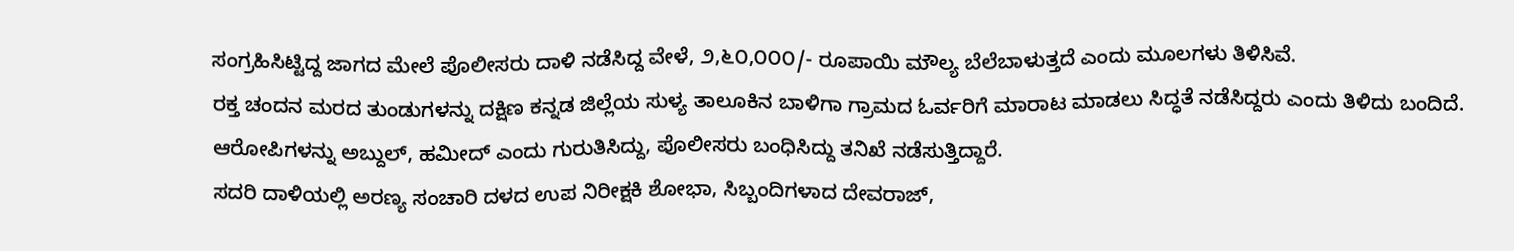ಸಂಗ್ರಹಿಸಿಟ್ಟಿದ್ದ ಜಾಗದ ಮೇಲೆ ಪೊಲೀಸರು ದಾಳಿ ನಡೆಸಿದ್ದ ವೇಳೆ, ೨,೬೦,೦೦೦/- ರೂಪಾಯಿ ಮೌಲ್ಯ ಬೆಲೆಬಾಳುತ್ತದೆ ಎಂದು ಮೂಲಗಳು ತಿಳಿಸಿವೆ.
ರಕ್ತ ಚಂದನ ಮರದ ತುಂಡುಗಳನ್ನು ದಕ್ಷಿಣ ಕನ್ನಡ ಜಿಲ್ಲೆಯ ಸುಳ್ಯ ತಾಲೂಕಿನ ಬಾಳಿಗಾ ಗ್ರಾಮದ ಓರ್ವರಿಗೆ ಮಾರಾಟ ಮಾಡಲು ಸಿದ್ಧತೆ ನಡೆಸಿದ್ದರು ಎಂದು ತಿಳಿದು ಬಂದಿದೆ.
ಆರೋಪಿಗಳನ್ನು ಅಬ್ದುಲ್, ಹಮೀದ್ ಎಂದು ಗುರುತಿಸಿದ್ದು, ಪೊಲೀಸರು ಬಂಧಿಸಿದ್ದು ತನಿಖೆ ನಡೆಸುತ್ತಿದ್ದಾರೆ.
ಸದರಿ ದಾಳಿಯಲ್ಲಿ ಅರಣ್ಯ ಸಂಚಾರಿ ದಳದ ಉಪ ನಿರೀಕ್ಷಕಿ ಶೋಭಾ, ಸಿಬ್ಬಂದಿಗಳಾದ ದೇವರಾಜ್,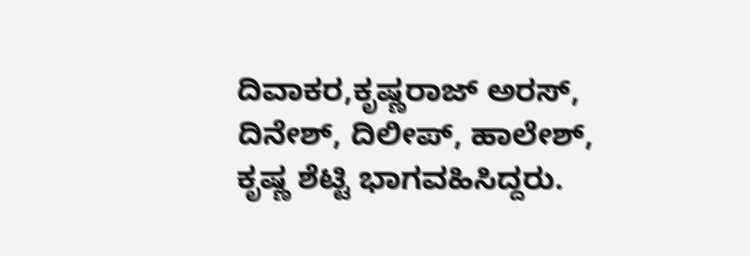ದಿವಾಕರ,ಕೃಷ್ಣರಾಜ್ ಅರಸ್, ದಿನೇಶ್, ದಿಲೀಪ್, ಹಾಲೇಶ್, ಕೃಷ್ಣ ಶೆಟ್ಟಿ ಭಾಗವಹಿಸಿದ್ದರು.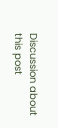Discussion about this post